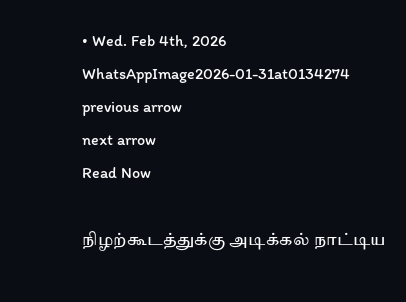• Wed. Feb 4th, 2026
WhatsAppImage2026-01-31at0134274
previous arrow
next arrow
Read Now

நிழற்கூடத்துக்கு அடிக்கல் நாட்டிய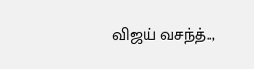விஜய் வசந்த்..,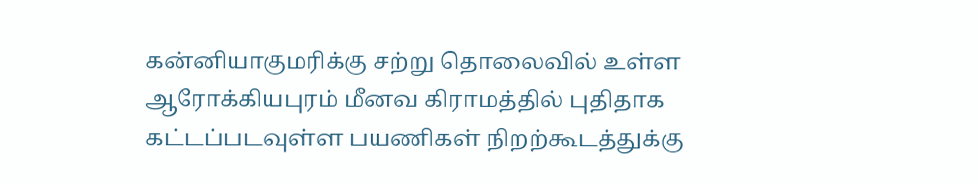கன்னியாகுமரிக்கு சற்று தொலைவில் உள்ள ஆரோக்கியபுரம் மீனவ கிராமத்தில் புதிதாக கட்டப்படவுள்ள பயணிகள் நிறற்கூடத்துக்கு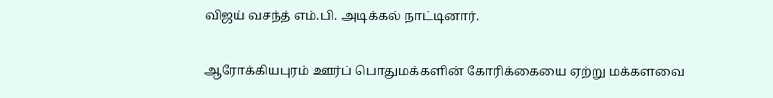விஜய் வசந்த் எம்.பி. அடிக்கல் நாட்டினார்.

ஆரோக்கியபுரம் ஊர்ப் பொதுமக்களின் கோரிக்கையை ஏற்று மக்களவை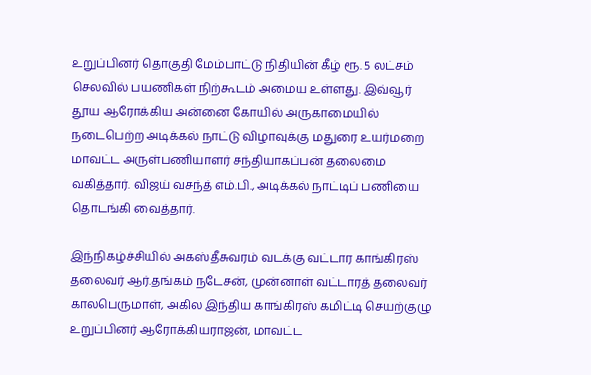உறுப்பினர் தொகுதி மேம்பாட்டு நிதியின் கீழ் ரூ. 5 லட்சம் செலவில் பயணிகள் நிற்கூடம் அமைய உள்ளது. இவ்வூர் தூய ஆரோக்கிய அன்னை கோயில் அருகாமையில் நடைபெற்ற அடிக்கல் நாட்டு விழாவுக்கு மதுரை உயர்மறை மாவட்ட அருள்பணியாளர் சந்தியாகப்பன் தலைமை வகித்தார். விஜய் வசந்த் எம்.பி., அடிக்கல் நாட்டிப் பணியை தொடங்கி வைத்தார்.

இந்நிகழ்ச்சியில் அகஸ்தீசுவரம் வடக்கு வட்டார காங்கிரஸ் தலைவர் ஆர்.தங்கம் நடேசன், முன்னாள் வட்டாரத் தலைவர் காலபெருமாள், அகில இந்திய காங்கிரஸ் கமிட்டி செயற்குழு உறுப்பினர் ஆரோக்கியராஜன், மாவட்ட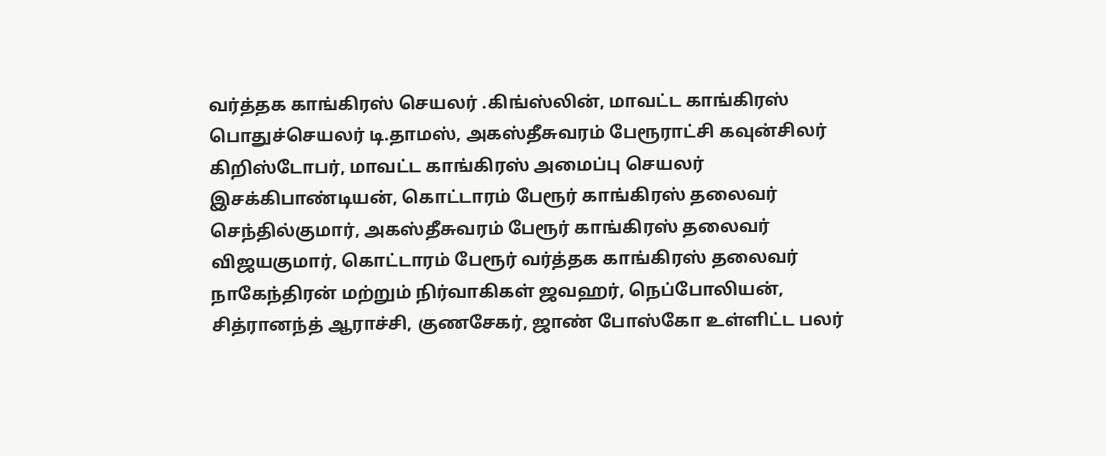வர்த்தக காங்கிரஸ் செயலர் .கிங்ஸ்லின், மாவட்ட காங்கிரஸ் பொதுச்செயலர் டி.தாமஸ், அகஸ்தீசுவரம் பேரூராட்சி கவுன்சிலர் கிறிஸ்டோபர், மாவட்ட காங்கிரஸ் அமைப்பு செயலர் இசக்கிபாண்டியன், கொட்டாரம் பேரூர் காங்கிரஸ் தலைவர் செந்தில்குமார், அகஸ்தீசுவரம் பேரூர் காங்கிரஸ் தலைவர் விஜயகுமார், கொட்டாரம் பேரூர் வர்த்தக காங்கிரஸ் தலைவர் நாகேந்திரன் மற்றும் நிர்வாகிகள் ஜவஹர், நெப்போலியன், சித்ரானந்த் ஆராச்சி, குணசேகர், ஜாண் போஸ்கோ உள்ளிட்ட பலர்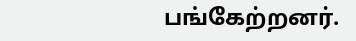பங்கேற்றனர்.